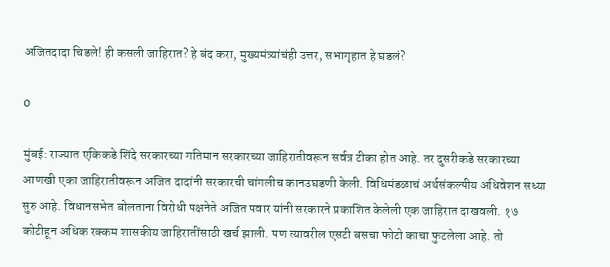अजितदादा चिडले! ही कसली जाहिरात? हे बंद करा, मुख्यमंत्र्यांचंही उत्तर, सभागृहात हे घडलं?

0

मुंबई: राज्यात एकिकडे शिंदे सरकारच्या गतिमान सरकारच्या जाहिरातीवरून सर्वत्र टीका होत आहे. तर दुसरीकडे सरकारच्या आणखी एका जाहिरातीवरून अजित दादांनी सरकारची चांगलीच कानउघडणी केली. विधिमंडळाचं अर्थसंकल्पीय अधिवेशन सध्या सुरु आहे. विधानसभेत बोलताना विरोधी पक्षनेते अजित पवार यांनी सरकारने प्रकाशित केलेली एक जाहिरात दाखवली. १७ कोटीहून अधिक रक्कम शासकीय जाहिरातींसाठी खर्च झाली. पण त्यावरील एसटी बसचा फोटो काचा फुटलेला आहे. तो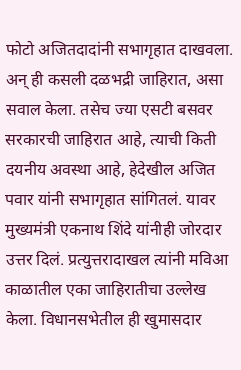फोटो अजितदादांनी सभागृहात दाखवला. अन् ही कसली दळभद्री जाहिरात, असा सवाल केला. तसेच ज्या एसटी बसवर सरकारची जाहिरात आहे, त्याची किती दयनीय अवस्था आहे, हेदेखील अजित पवार यांनी सभागृहात सांगितलं. यावर मुख्यमंत्री एकनाथ शिंदे यांनीही जोरदार उत्तर दिलं. प्रत्युत्तरादाखल त्यांनी मविआ काळातील एका जाहिरातीचा उल्लेख केला. विधानसभेतील ही खुमासदार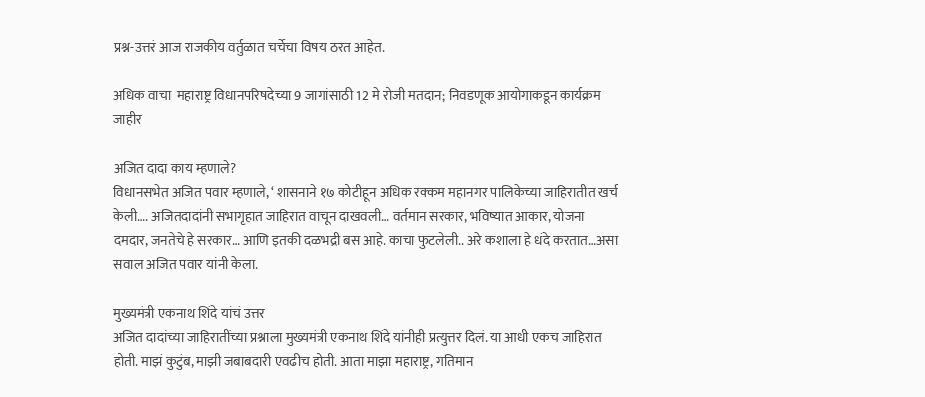प्रश्न-उत्तरं आज राजकीय वर्तुळात चर्चेचा विषय ठरत आहेत.

अधिक वाचा  महाराष्ट्र विधानपरिषदेच्या 9 जागांसाठी 12 मे रोजी मतदान; निवडणूक आयोगाकडून कार्यक्रम जाहीर

अजित दादा काय म्हणाले?
विधानसभेत अजित पवार म्हणाले, ‘ शासनाने १७ कोटीहून अधिक रक्कम महानगर पालिकेच्या जाहिरातीत खर्च केली…. अजितदादांनी सभागृहात जाहिरात वाचून दाखवली… वर्तमान सरकार, भविष्यात आकार, योजना दमदार, जनतेचे हे सरकार… आणि इतकी दळभद्री बस आहे. काचा फुटलेली.. अरे कशाला हे धंदे करतात…असा सवाल अजित पवार यांनी केला.

मुख्यमंत्री एकनाथ शिंदे यांचं उत्तर
अजित दादांच्या जाहिरातींच्या प्रश्नाला मुख्यमंत्री एकनाथ शिंदे यांनीही प्रत्युत्तर दिलं. या आधी एकच जाहिरात होती. माझं कुटुंब, माझी जबाबदारी एवढीच होती. आता माझा महाराष्ट्र, गतिमान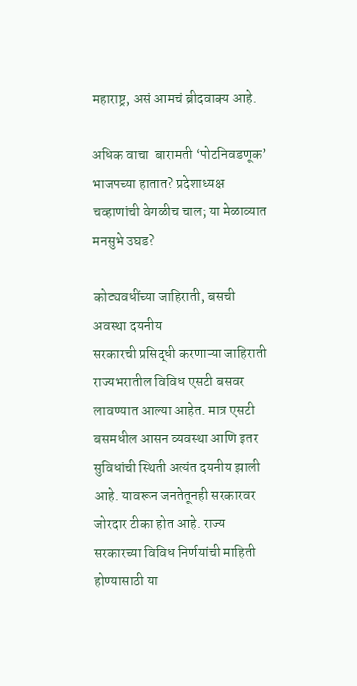महाराष्ट्र, असं आमचं ब्रीदवाक्य आहे.

अधिक वाचा  बारामती ‘पोटनिवडणूक’ भाजपच्या हातात? प्रदेशाध्यक्ष चव्हाणांची वेगळीच चाल; या मेळाव्यात मनसुभे उघड?

कोट्यवधींच्या जाहिराती, बसची अवस्था दयनीय
सरकारची प्रसिद्धी करणाऱ्या जाहिराती राज्यभरातील विविध एसटी बसवर लावण्यात आल्या आहेत. मात्र एसटी बसमधील आसन व्यवस्था आणि इतर सुविधांची स्थिती अत्यंत दयनीय झाली आहे. यावरून जनतेतूनही सरकारवर जोरदार टीका होत आहे. राज्य सरकारच्या विविध निर्णयांची माहिती होण्यासाठी या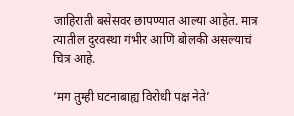जाहिराती बसेसवर छापण्यात आल्या आहेत. मात्र त्यातील दुरवस्था गंभीर आणि बोलकी असल्याचं चित्र आहे.

‘मग तुम्ही घटनाबाह्य विरोधी पक्ष नेते’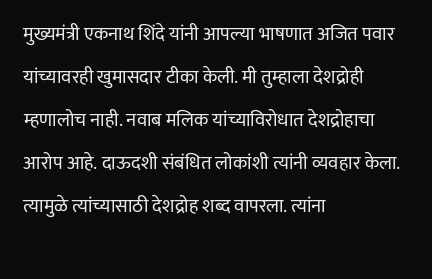मुख्यमंत्री एकनाथ शिंदे यांनी आपल्या भाषणात अजित पवार यांच्यावरही खुमासदार टीका केली. मी तुम्हाला देशद्रोही म्हणालोच नाही. नवाब मलिक यांच्याविरोधात देशद्रोहाचा आरोप आहे. दाऊदशी संबंधित लोकांशी त्यांनी व्यवहार केला. त्यामुळे त्यांच्यासाठी देशद्रोह शब्द वापरला. त्यांना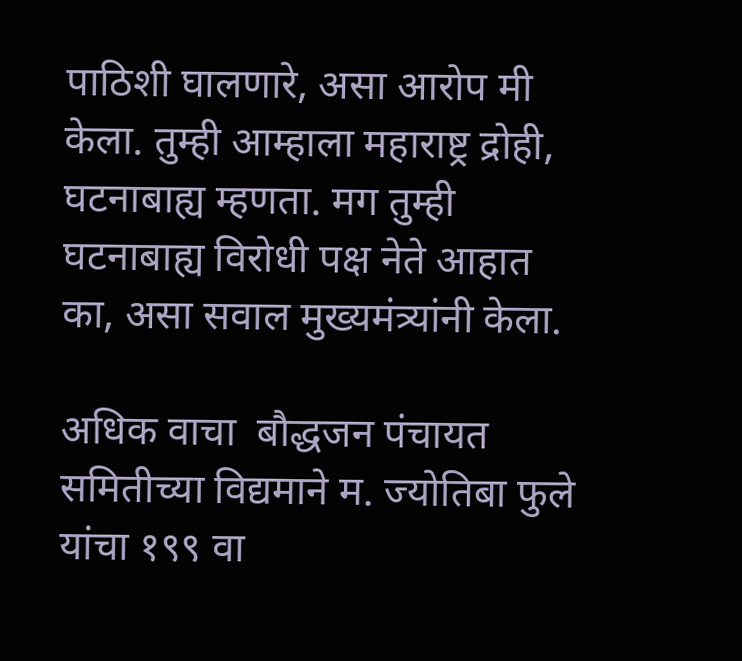पाठिशी घालणारे, असा आरोप मी केला. तुम्ही आम्हाला महाराष्ट्र द्रोही, घटनाबाह्य म्हणता. मग तुम्ही घटनाबाह्य विरोधी पक्ष नेते आहात का, असा सवाल मुख्यमंत्र्यांनी केला.

अधिक वाचा  बौद्धजन पंचायत समितीच्या विद्यमाने म. ज्योतिबा फुले यांचा १९९ वा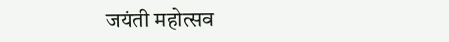जयंती महोत्सव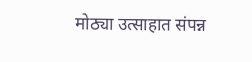मोठ्या उत्साहात संपन्न